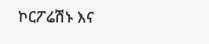ኮርፖሬሽኑ እና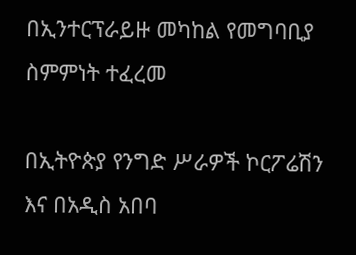በኢንተርፕራይዙ መካከል የመግባቢያ ስምምነት ተፈረመ

በኢትዮጵያ የንግድ ሥራዎች ኮርፖሬሽን እና በአዲስ አበባ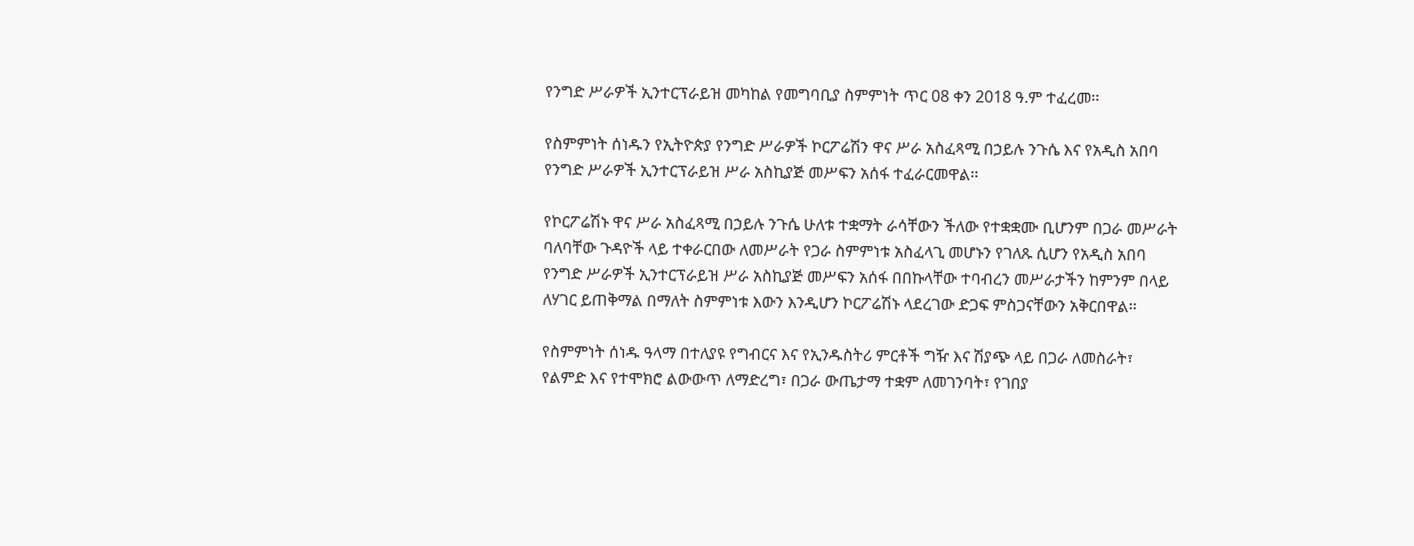የንግድ ሥራዎች ኢንተርፕራይዝ መካከል የመግባቢያ ስምምነት ጥር 08 ቀን 2018 ዓ.ም ተፈረመ፡፡

የስምምነት ሰነዱን የኢትዮጵያ የንግድ ሥራዎች ኮርፖሬሽን ዋና ሥራ አስፈጻሚ በኃይሉ ንጉሴ እና የአዲስ አበባ የንግድ ሥራዎች ኢንተርፕራይዝ ሥራ አስኪያጅ መሥፍን አሰፋ ተፈራርመዋል፡፡

የኮርፖሬሽኑ ዋና ሥራ አስፈጻሚ በኃይሉ ንጉሴ ሁለቱ ተቋማት ራሳቸውን ችለው የተቋቋሙ ቢሆንም በጋራ መሥራት ባለባቸው ጉዳዮች ላይ ተቀራርበው ለመሥራት የጋራ ስምምነቱ አስፈላጊ መሆኑን የገለጹ ሲሆን የአዲስ አበባ የንግድ ሥራዎች ኢንተርፕራይዝ ሥራ አስኪያጅ መሥፍን አሰፋ በበኩላቸው ተባብረን መሥራታችን ከምንም በላይ ለሃገር ይጠቅማል በማለት ስምምነቱ እውን እንዲሆን ኮርፖሬሽኑ ላደረገው ድጋፍ ምስጋናቸውን አቅርበዋል፡፡

የስምምነት ሰነዱ ዓላማ በተለያዩ የግብርና እና የኢንዱስትሪ ምርቶች ግዥ እና ሽያጭ ላይ በጋራ ለመስራት፣ የልምድ እና የተሞክሮ ልውውጥ ለማድረግ፣ በጋራ ውጤታማ ተቋም ለመገንባት፣ የገበያ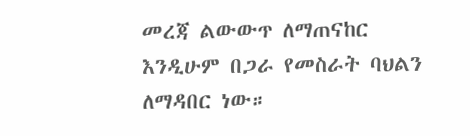መረጃ ልውውጥ ለማጠናከር እንዲሁም በጋራ የመስራት ባህልን ለማዳበር ነው።